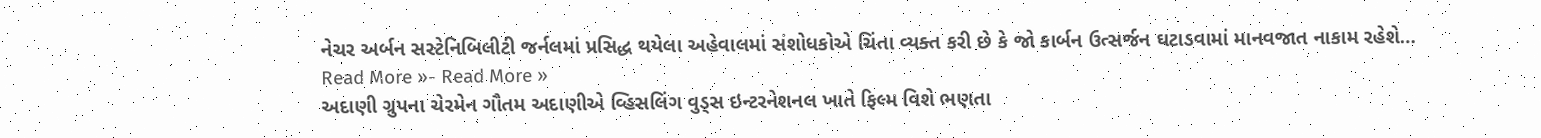નેચર અર્બન સસ્ટેનિબિલીટી જર્નલમાં પ્રસિદ્ધ થયેલા અહેવાલમાં સંશોધકોએ ચિંતા વ્યક્ત કરી છે કે જો કાર્બન ઉત્સર્જન ઘટાડવામાં માનવજાત નાકામ રહેશે…
Read More »- Read More »
અદાણી ગ્રુપના ચેરમેન ગૌતમ અદાણીએ વ્હિસલિંગ વુડ્સ ઇન્ટરનેશનલ ખાતે ફિલ્મ વિશે ભણતા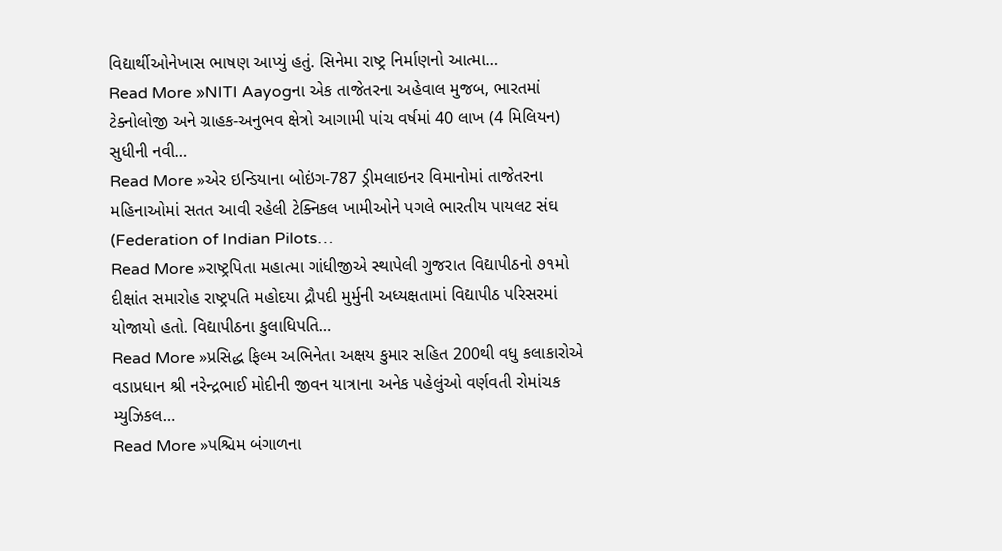વિદ્યાર્થીઓનેખાસ ભાષણ આપ્યું હતું. સિનેમા રાષ્ટ્ર નિર્માણનો આત્મા…
Read More »NITI Aayogના એક તાજેતરના અહેવાલ મુજબ, ભારતમાં ટેક્નોલોજી અને ગ્રાહક-અનુભવ ક્ષેત્રો આગામી પાંચ વર્ષમાં 40 લાખ (4 મિલિયન) સુધીની નવી…
Read More »એર ઇન્ડિયાના બોઇંગ-787 ડ્રીમલાઇનર વિમાનોમાં તાજેતરના મહિનાઓમાં સતત આવી રહેલી ટેક્નિકલ ખામીઓને પગલે ભારતીય પાયલટ સંઘ (Federation of Indian Pilots…
Read More »રાષ્ટ્રપિતા મહાત્મા ગાંધીજીએ સ્થાપેલી ગુજરાત વિદ્યાપીઠનો ૭૧મો દીક્ષાંત સમારોહ રાષ્ટ્રપતિ મહોદયા દ્રૌપદી મુર્મુની અધ્યક્ષતામાં વિદ્યાપીઠ પરિસરમાં યોજાયો હતો. વિદ્યાપીઠના કુલાધિપતિ…
Read More »પ્રસિદ્ધ ફિલ્મ અભિનેતા અક્ષય કુમાર સહિત 200થી વધુ કલાકારોએ વડાપ્રધાન શ્રી નરેન્દ્રભાઈ મોદીની જીવન યાત્રાના અનેક પહેલુંઓ વર્ણવતી રોમાંચક મ્યુઝિકલ…
Read More »પશ્ચિમ બંગાળના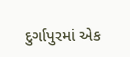દુર્ગાપુરમાં એક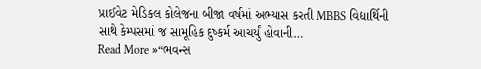પ્રાઈવેટ મેડિકલ કોલેજના બીજા વર્ષમાં અભ્યાસ કરતી MBBS વિદ્યાર્થિની સાથે કેમ્પસમાં જ સામૂહિક દુષ્કર્મ આચર્યું હોવાની…
Read More »“ભવન્સ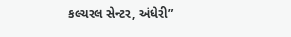કલ્ચરલ સેન્ટર, અંધેરી”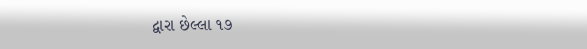દ્વારા છેલ્લા ૧૭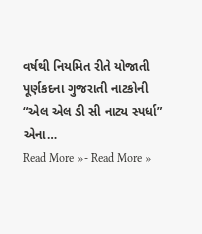વર્ષથી નિયમિત રીતે યોજાતી પૂર્ણકદના ગુજરાતી નાટકોની “એલ એલ ડી સી નાટ્ય સ્પર્ધા” એના…
Read More »- Read More »